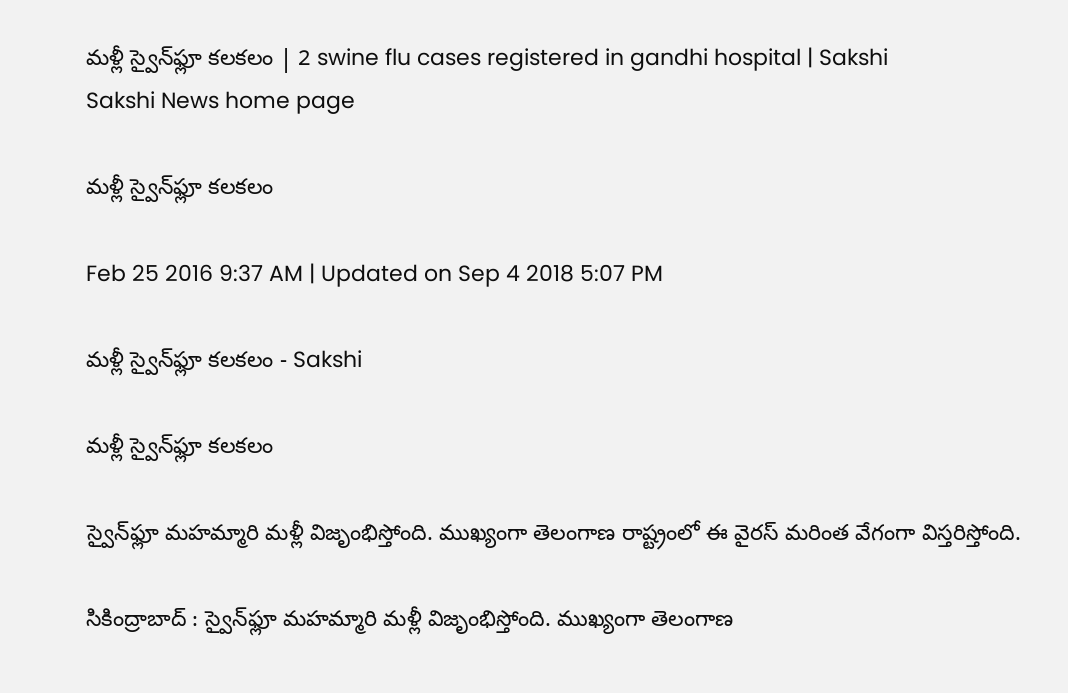మళ్లీ స్వైన్‌ఫ్లూ కలకలం | 2 swine flu cases registered in gandhi hospital | Sakshi
Sakshi News home page

మళ్లీ స్వైన్‌ఫ్లూ కలకలం

Feb 25 2016 9:37 AM | Updated on Sep 4 2018 5:07 PM

మళ్లీ స్వైన్‌ఫ్లూ కలకలం - Sakshi

మళ్లీ స్వైన్‌ఫ్లూ కలకలం

స్వైన్‌ఫ్లూ మహమ్మారి మళ్లీ విజృంభిస్తోంది. ముఖ్యంగా తెలంగాణ రాష్ట్రంలో ఈ వైరస్ మరింత వేగంగా విస్తరిస్తోంది.

సికింద్రాబాద్ : స్వైన్‌ఫ్లూ మహమ్మారి మళ్లీ విజృంభిస్తోంది. ముఖ్యంగా తెలంగాణ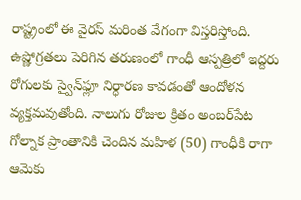రాష్ట్రంలో ఈ వైరస్ మరింత వేగంగా విస్తరిస్తోంది. ఉష్ణోగ్రతలు పెరిగిన తరుణంలో గాంధీ ఆస్పత్రిలో ఇద్దరు రోగులకు స్వైన్‌ఫ్లూ నిర్ధారణ కావడంతో ఆందోళన వ్యక్తమవుతోంది. నాలుగు రోజుల క్రితం అంబర్‌పేట గోల్నాక ప్రాంతానికి చెందిన మహిళ (50) గాంధీకి రాగా ఆమెకు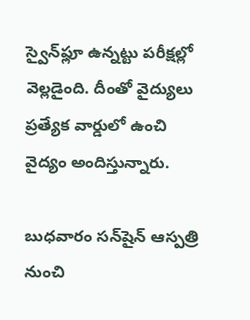స్వైన్‌ఫ్లూ ఉన్నట్టు పరీక్షల్లో వెల్లడైంది. దీంతో వైద్యులు ప్రత్యేక వార్డులో ఉంచి వైద్యం అందిస్తున్నారు.

బుధవారం సన్‌షైన్ ఆస్పత్రి నుంచి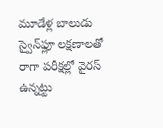మూడేళ్ల బాలుడు స్వైన్‌ఫ్లూ లక్షణాలతో రాగా పరీక్షల్లో వైరస్ ఉన్నట్టు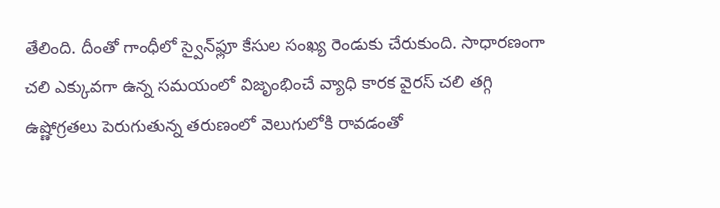తేలింది. దీంతో గాంధీలో స్వైన్‌ఫ్లూ కేసుల సంఖ్య రెండుకు చేరుకుంది. సాధారణంగా చలి ఎక్కువగా ఉన్న సమయంలో విజృంభించే వ్యాధి కారక వైరస్ చలి తగ్గి ఉష్ణోగ్రతలు పెరుగుతున్న తరుణంలో వెలుగులోకి రావడంతో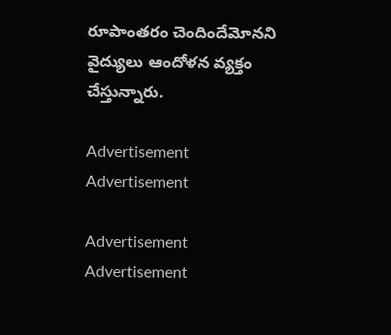రూపాంతరం చెందిందేమోనని వైద్యులు ఆందోళన వ్యక్తం చేస్తున్నారు.

Advertisement
Advertisement

Advertisement
Advertisement